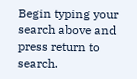Begin typing your search above and press return to search.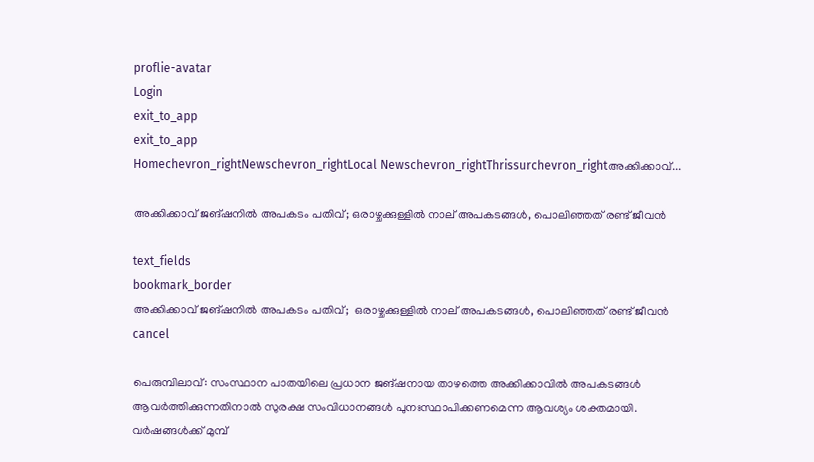proflie-avatar
Login
exit_to_app
exit_to_app
Homechevron_rightNewschevron_rightLocal Newschevron_rightThrissurchevron_rightഅക്കിക്കാവ്...

അക്കിക്കാവ് ജങ്ഷനിൽ അപകടം പതിവ്; ഒരാഴ്ചക്കുള്ളിൽ നാല് അപകടങ്ങൾ, പൊലിഞ്ഞത് രണ്ട് ജീവൻ

text_fields
bookmark_border
അക്കിക്കാവ് ജങ്ഷനിൽ അപകടം പതിവ്;  ഒരാഴ്ചക്കുള്ളിൽ നാല് അപകടങ്ങൾ, പൊലിഞ്ഞത് രണ്ട് ജീവൻ
cancel

പെരുമ്പിലാവ്: സംസ്ഥാന പാതയിലെ പ്രധാന ജങ്ഷനായ താഴത്തെ അക്കിക്കാവിൽ അപകടങ്ങൾ ആവർത്തിക്കുന്നതിനാൽ സുരക്ഷ സംവിധാനങ്ങൾ പുനഃസ്ഥാപിക്കണമെന്ന ആവശ്യം ശക്തമായി. വർഷങ്ങൾക്ക് മുമ്പ്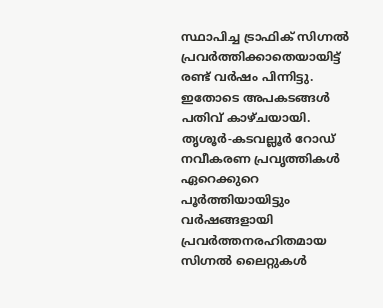സ്ഥാപിച്ച ട്രാഫിക് സിഗ്നൽ പ്രവർത്തിക്കാതെയായിട്ട് രണ്ട് വർഷം പിന്നിട്ടു. ഇതോടെ അപകടങ്ങൾ പതിവ് കാഴ്ചയായി. തൃശൂർ-കടവല്ലൂർ റോഡ് നവീകരണ പ്രവൃത്തികൾ ഏറെക്കുറെ പൂർത്തിയായിട്ടും വർഷങ്ങളായി പ്രവർത്തനരഹിതമായ സിഗ്നൽ ലൈറ്റുകൾ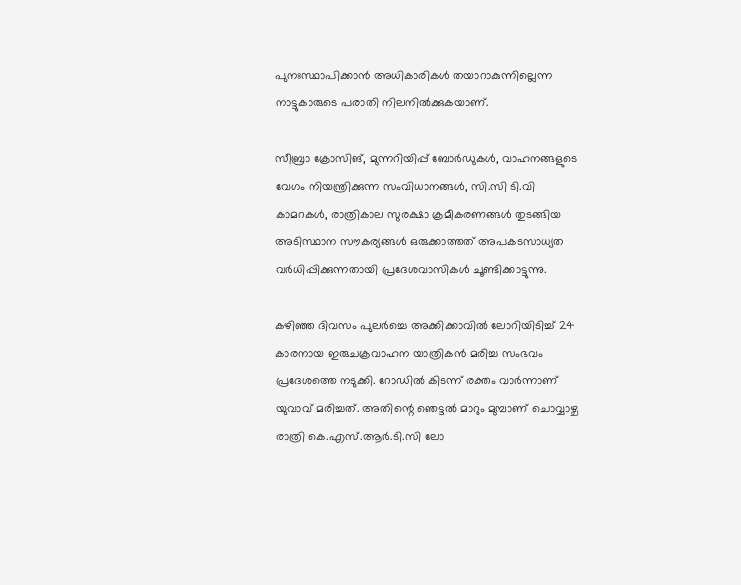പുനഃസ്ഥാപിക്കാൻ അധികാരികൾ തയാറാകുന്നില്ലെന്ന നാട്ടുകാരുടെ പരാതി നിലനിൽക്കുകയാണ്.

സീബ്രാ ക്രോസിങ്, മുന്നറിയിപ്പ് ബോർഡുകൾ, വാഹനങ്ങളുടെ വേഗം നിയന്ത്രിക്കുന്ന സംവിധാനങ്ങൾ, സി.സി ടി.വി കാമറകൾ, രാത്രികാല സുരക്ഷാ ക്രമീകരണങ്ങൾ തുടങ്ങിയ അടിസ്ഥാന സൗകര്യങ്ങൾ ഒരുക്കാത്തത് അപകടസാധ്യത വർധിപ്പിക്കുന്നതായി പ്രദേശവാസികൾ ചൂണ്ടിക്കാട്ടുന്നു.

കഴിഞ്ഞ ദിവസം പുലർച്ചെ അക്കിക്കാവിൽ ലോറിയിടിച്ച് 24 കാരനായ ഇരുചക്രവാഹന യാത്രികൻ മരിച്ച സംഭവം പ്രദേശത്തെ നടുക്കി. റോഡിൽ കിടന്ന് രക്തം വാർന്നാണ് യുവാവ് മരിച്ചത്. അതിന്റെ ഞെട്ടൽ മാറും മുമ്പാണ് ചൊവ്വാഴ്ച രാത്രി കെ.എസ്.ആർ.ടി.സി ലോ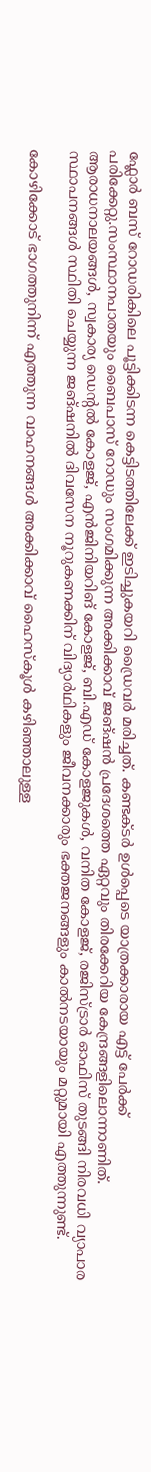ഫ്ലോർ ബസ് റോഡരികിലെ പൂട്ടിക്കിടന്ന കെട്ടിടത്തിലേക്ക് ഇടിച്ചുകയറി ഡ്രൈവർ മരിച്ചത്. കണ്ടക്ടർ ഉൾപ്പെടെ യാത്രക്കാരായ എട്ട് പേർക്ക് പരിക്കേറ്റു.സംസ്ഥാനപാതയും ബൈപാസ് റോഡും സംഗമിക്കുന്ന അക്കിക്കാവ് ജങ്ഷൻ പ്രദേശത്തെ ഏറ്റവും തിരക്കേറിയ കേന്ദ്രങ്ങളിലൊന്നാണിത്. ആരാധനാലയങ്ങൾ, സ്വകാര്യ ഡെന്റൽ കോളജ്, എൻജിനിയറിങ് കോളജ്, ബി.എഡ് കോളജുകൾ, വനിത കോളജ്, രജിസ്ട്രാർ ഓഫിസ് തുടങ്ങി നിരവധി വ്യാപാര സ്ഥാപനങ്ങൾ സ്ഥിതി ചെയ്യുന്ന ജങ്ഷനിൽ ദിവസേന നൂറുകണക്കിന് വിദ്യാർഥികളും ജീവനക്കാരും ഭക്തജനങ്ങളും കാൽനടയായും മറ്റുമായി എത്തുന്നുണ്ട്.

കോഴിക്കോട് ഭാഗത്തുനിന്ന് എത്തുന്ന വാഹനങ്ങൾ അക്കിക്കാവ് ഹൈസ്കൂൾ കഴിഞ്ഞാലുള്ള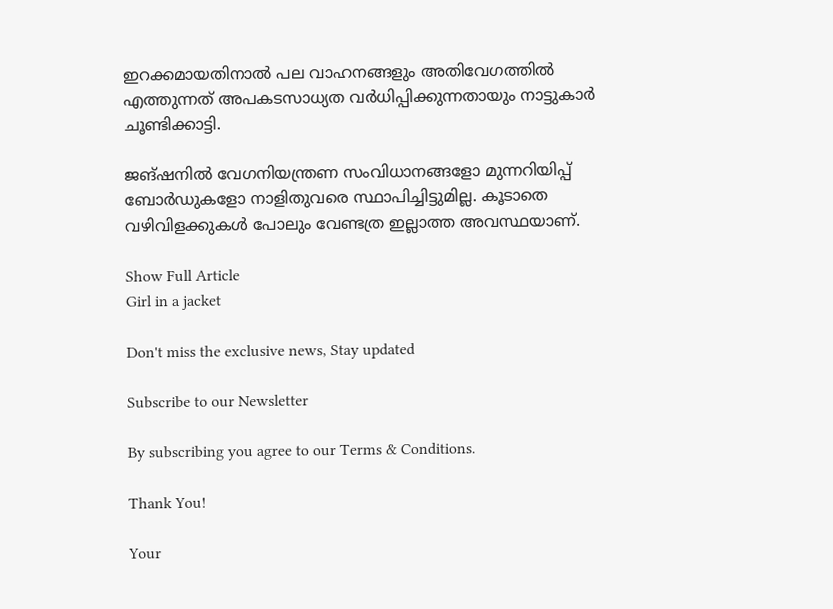ഇറക്കമായതിനാൽ പല വാഹനങ്ങളും അതിവേഗത്തിൽ എത്തുന്നത് അപകടസാധ്യത വർധിപ്പിക്കുന്നതായും നാട്ടുകാർ ചൂണ്ടിക്കാട്ടി.

ജങ്ഷനിൽ വേഗനിയന്ത്രണ സംവിധാനങ്ങളോ മുന്നറിയിപ്പ് ബോർഡുകളോ നാളിതുവരെ സ്ഥാപിച്ചിട്ടുമില്ല. കൂടാതെ വഴിവിളക്കുകൾ പോലും വേണ്ടത്ര ഇല്ലാത്ത അവസ്ഥയാണ്.

Show Full Article
Girl in a jacket

Don't miss the exclusive news, Stay updated

Subscribe to our Newsletter

By subscribing you agree to our Terms & Conditions.

Thank You!

Your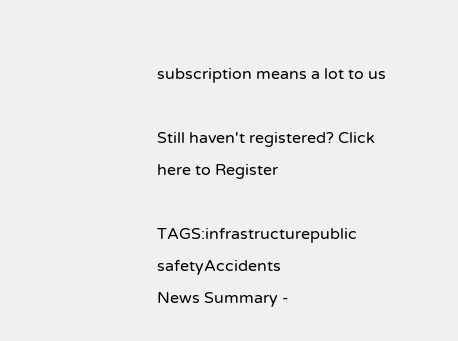subscription means a lot to us

Still haven't registered? Click here to Register

TAGS:infrastructurepublic safetyAccidents
News Summary -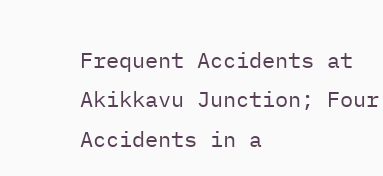Frequent Accidents at Akikkavu Junction; Four Accidents in a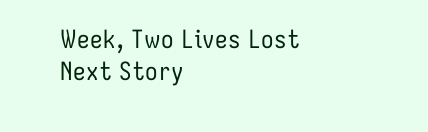Week, Two Lives Lost
Next Story